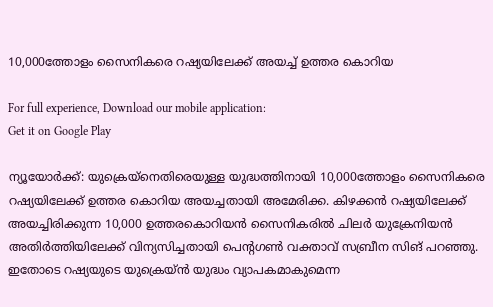10,000ത്തോളം സൈനികരെ റഷ്യയിലേക്ക് അയച്ച് ഉത്തര കൊറിയ

For full experience, Download our mobile application:
Get it on Google Play

ന്യൂയോർക്ക്: യുക്രെയ്‌നെതിരെയുള്ള യുദ്ധത്തിനായി 10,000ത്തോളം സൈനികരെ റഷ്യയിലേക്ക് ഉത്തര കൊറിയ അയച്ചതായി അമേരിക്ക. കിഴക്കൻ റഷ്യയിലേക്ക് അയച്ചിരിക്കുന്ന 10,000 ഉത്തരകൊറിയൻ സൈനികരിൽ ചിലർ യുക്രേനിയൻ അതിർത്തിയിലേക്ക് വിന്യസിച്ചതായി പെന്‍റഗൺ വക്താവ് സബ്രീന സിങ് പറഞ്ഞു. ഇതോടെ റഷ്യയുടെ യുക്രെയ്ൻ യുദ്ധം വ്യാപകമാകുമെന്ന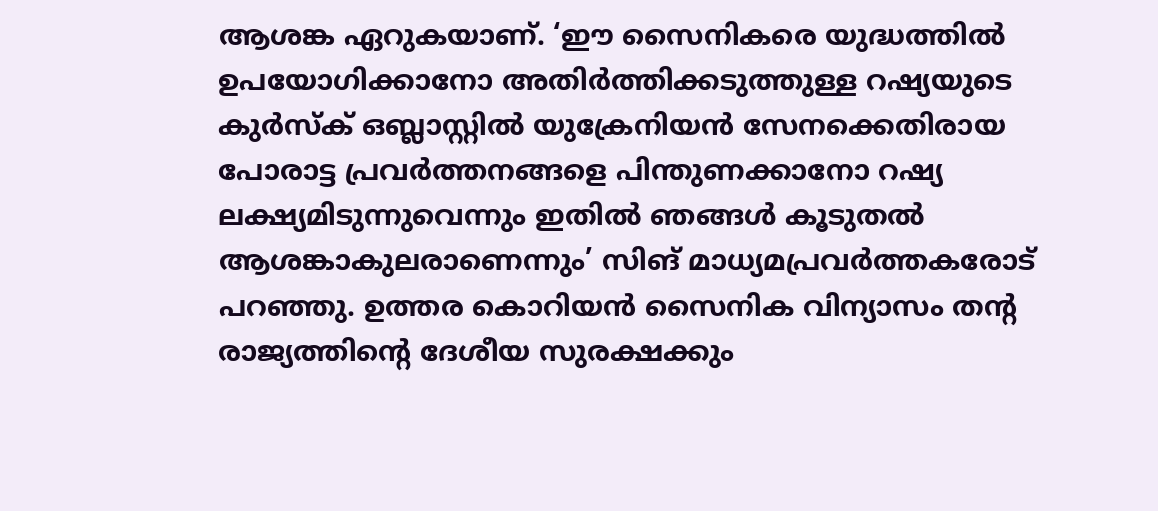ആശങ്ക ഏറുകയാണ്. ‘ഈ സൈനികരെ യുദ്ധത്തിൽ ഉപയോഗിക്കാനോ അതിർത്തിക്കടുത്തുള്ള റഷ്യയുടെ കുർസ്ക് ഒബ്ലാസ്റ്റിൽ യുക്രേനിയൻ സേനക്കെതിരായ പോരാട്ട പ്രവർത്തനങ്ങളെ പിന്തുണക്കാനോ റഷ്യ ലക്ഷ്യമിടുന്നുവെന്നും ഇതിൽ ഞങ്ങൾ കൂടുതൽ ആശങ്കാകുലരാണെന്നും’ സിങ് മാധ്യമപ്രവർത്തകരോട് പറഞ്ഞു. ഉത്തര കൊറിയൻ സൈനിക വിന്യാസം തന്‍റ രാജ്യത്തിന്‍റെ ദേശീയ സുരക്ഷക്കും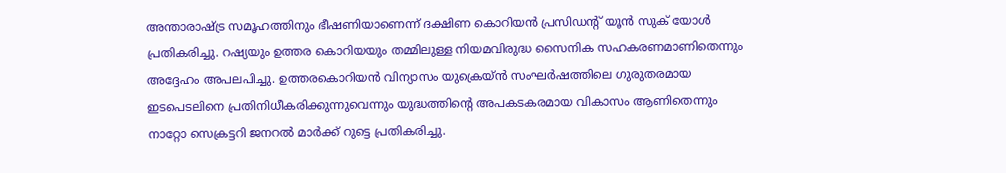അന്താരാഷ്ട്ര സമൂഹത്തിനും ഭീഷണിയാണെന്ന് ദക്ഷിണ കൊറിയൻ പ്രസിഡന്‍റ് യൂൻ സുക് യോൾ പ്രതികരിച്ചു. റഷ്യയും ഉത്തര കൊറിയയും തമ്മിലുള്ള നിയമവിരുദ്ധ സൈനിക സഹകരണമാണിതെന്നും അദ്ദേഹം അപലപിച്ചു. ഉത്തരകൊറിയൻ വിന്യാസം യുക്രെയ്ൻ സംഘർഷത്തിലെ ഗുരുതരമായ ഇടപെടലിനെ പ്രതിനിധീകരിക്കുന്നുവെന്നും യുദ്ധത്തിന്‍റെ അപകടകരമായ വികാസം ആണിതെന്നും നാറ്റോ സെക്രട്ടറി ജനറൽ മാർക്ക് റുട്ടെ പ്രതികരിച്ചു.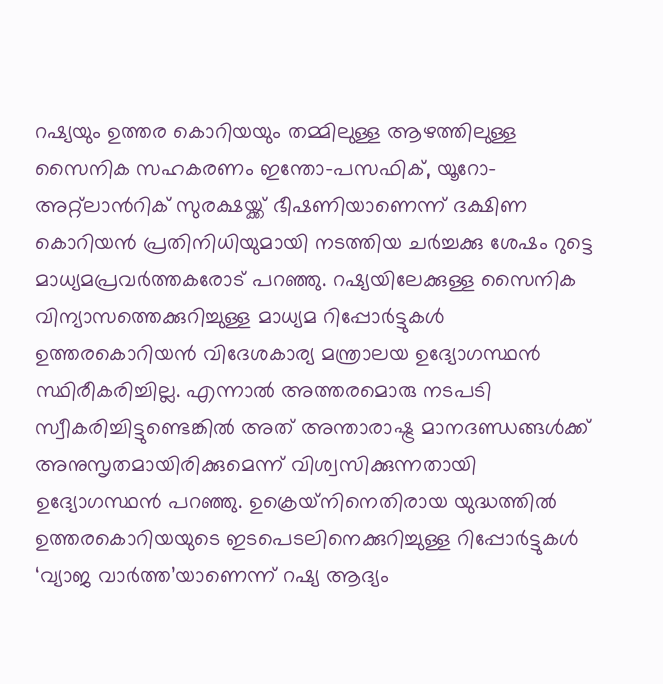റഷ്യയും ഉത്തര കൊറിയയും തമ്മിലുള്ള ആഴത്തിലുള്ള സൈനിക സഹകരണം ഇന്തോ-പസഫിക്, യൂറോ-അറ്റ്ലാന്‍റിക് സുരക്ഷയ്ക്ക് ഭീഷണിയാണെന്ന് ദക്ഷിണ കൊറിയൻ പ്രതിനിധിയുമായി നടത്തിയ ചർച്ചക്കു ശേഷം റുട്ടെ മാധ്യമപ്രവർത്തകരോട് പറഞ്ഞു. റഷ്യയിലേക്കുള്ള സൈനിക വിന്യാസത്തെക്കുറിച്ചുള്ള മാധ്യമ റിപ്പോർട്ടുകൾ ഉത്തരകൊറിയൻ വിദേശകാര്യ മന്ത്രാലയ ഉദ്യോഗസ്ഥൻ സ്ഥിരീകരിച്ചില്ല. എന്നാൽ അത്തരമൊരു നടപടി സ്വീകരിച്ചിട്ടുണ്ടെങ്കിൽ അത് അന്താരാഷ്ട്ര മാനദണ്ഡങ്ങൾക്ക് അനുസൃതമായിരിക്കുമെന്ന് വിശ്വസിക്കുന്നതായി ഉദ്യോഗസ്ഥൻ പറഞ്ഞു. ഉക്രെയ്‌നിനെതിരായ യുദ്ധത്തിൽ ഉത്തരകൊറിയയുടെ ഇടപെടലിനെക്കുറിച്ചുള്ള റിപ്പോർട്ടുകൾ ‘വ്യാജ വാർത്ത’യാണെന്ന് റഷ്യ ആദ്യം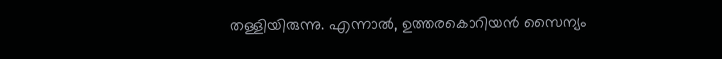തള്ളിയിരുന്നു. എന്നാൽ, ഉത്തരകൊറിയൻ സൈന്യം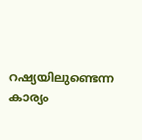റഷ്യയിലുണ്ടെന്ന കാര്യം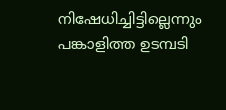നിഷേധിച്ചിട്ടില്ലെന്നും പങ്കാളിത്ത ഉടമ്പടി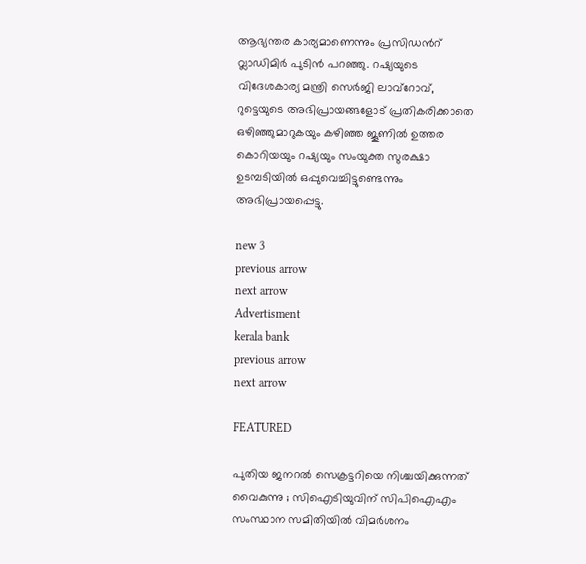ആഭ്യന്തര കാര്യമാണെന്നും പ്രസിഡന്‍റ് വ്ലാഡിമിർ പുടിൻ പറഞ്ഞു. റഷ്യയുടെ വിദേശകാര്യ മന്ത്രി സെർജി ലാവ്‌റോവ്, റുട്ടെയുടെ അഭിപ്രായങ്ങളോട് പ്രതികരിക്കാതെ ഒഴിഞ്ഞുമാറുകയും കഴിഞ്ഞ ജൂണിൽ ഉത്തര കൊറിയയും റഷ്യയും സംയുക്ത സുരക്ഷാ ഉടമ്പടിയിൽ ഒപ്പുവെച്ചിട്ടുണ്ടെന്നും അഭിപ്രായപ്പെട്ടു.

new 3
previous arrow
next arrow
Advertisment
kerala bank
previous arrow
next arrow

FEATURED

പുതിയ ജനറൽ സെക്രട്ടറിയെ നിശ്ചയിക്കുന്നത് വൈകുന്നു ; സിഐടിയുവിന് സിപിഐഎം സംസ്ഥാന സമിതിയിൽ വിമർശനം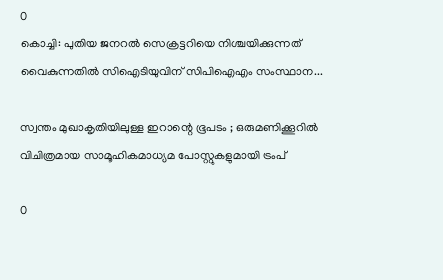0
കൊച്ചി: പുതിയ ജനറൽ സെക്രട്ടറിയെ നിശ്ചയിക്കുന്നത് വൈകുന്നതിൽ സിഐടിയുവിന് സിപിഐഎം സംസ്ഥാന...

സ്വന്തം മുഖാകൃതിയിലുള്ള ഇറാന്റെ ഭൂപടം ; ഒരുമണിക്കൂറിൽ വിചിത്രമായ സാമൂഹികമാധ്യമ പോസ്റ്റുകളുമായി ട്രംപ്‌

0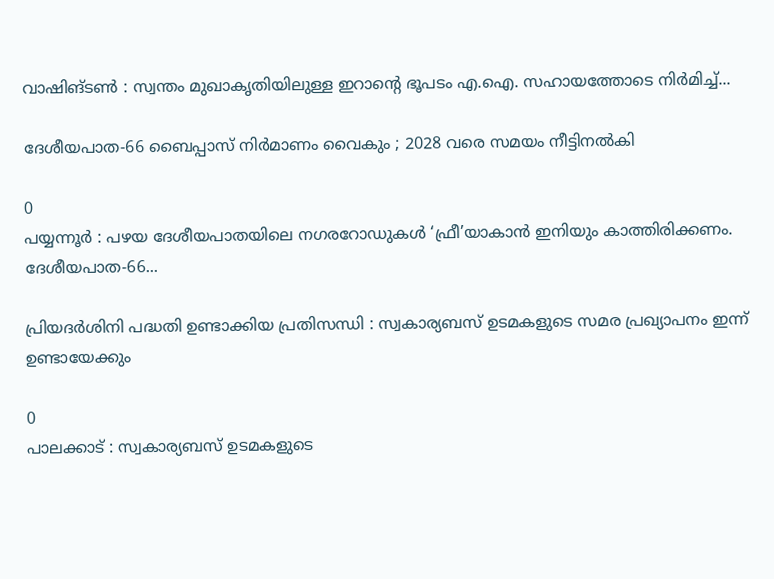വാഷിങ്ടൺ : സ്വന്തം മുഖാകൃതിയിലുള്ള ഇറാന്റെ ഭൂപടം എ.ഐ. സഹായത്തോടെ നിർമിച്ച്...

ദേശീയപാത-66 ബൈപ്പാസ് നിർമാണം വൈകും ; 2028 വരെ സമയം നീട്ടിനൽകി

0
പയ്യന്നൂർ : പഴയ ദേശീയപാതയിലെ നഗരറോഡുകൾ ‘ഫ്രീ’യാകാൻ ഇനിയും കാത്തിരിക്കണം. ദേശീയപാത-66...

പ്രിയദർശിനി പദ്ധതി ഉണ്ടാക്കിയ പ്രതിസന്ധി : സ്വകാര്യബസ് ഉടമകളുടെ സമര പ്രഖ്യാപനം ഇന്ന് ഉണ്ടായേക്കും

0
പാലക്കാട്‌ : സ്വകാര്യബസ് ഉടമകളുടെ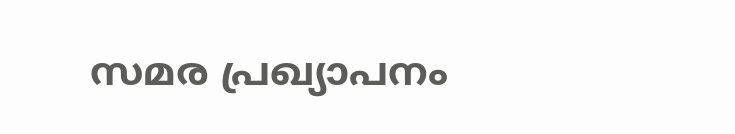സമര പ്രഖ്യാപനം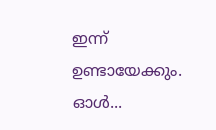ഇന്ന് ഉണ്ടായേക്കും. ഓൾ...